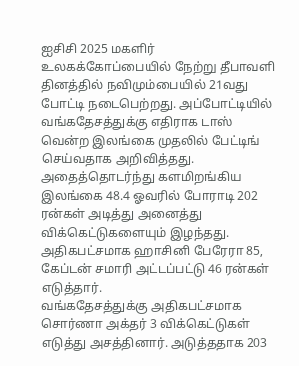ஐசிசி 2025 மகளிர் உலகக்கோப்பையில் நேற்று தீபாவளி தினத்தில் நவிமும்பையில் 21வது போட்டி நடைபெற்றது. அப்போட்டியில் வங்கதேசத்துக்கு எதிராக டாஸ் வென்ற இலங்கை முதலில் பேட்டிங் செய்வதாக அறிவித்தது. அதைத்தொடர்ந்து களமிறங்கிய இலங்கை 48.4 ஓவரில் போராடி 202 ரன்கள் அடித்து அனைத்து விக்கெட்டுகளையும் இழந்தது. அதிகபட்சமாக ஹாசினி பேரேரா 85, கேப்டன் சமாரி அட்டப்பட்டு 46 ரன்கள் எடுத்தார்.
வங்கதேசத்துக்கு அதிகபட்சமாக சொர்ணா அக்தர் 3 விக்கெட்டுகள் எடுத்து அசத்தினார். அடுத்ததாக 203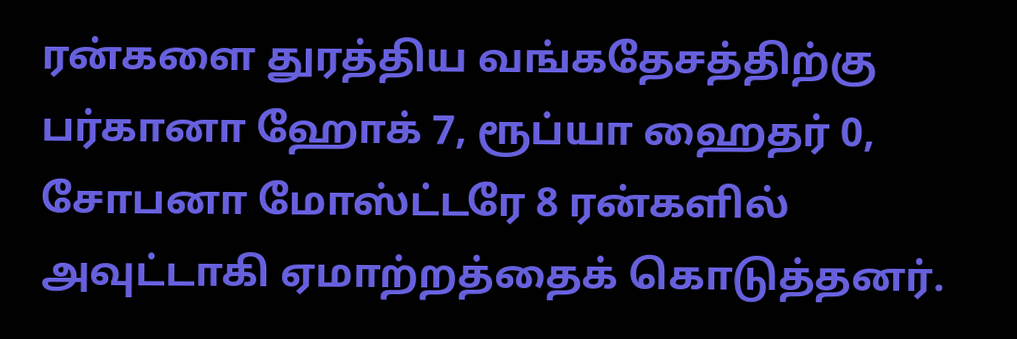ரன்களை துரத்திய வங்கதேசத்திற்கு பர்கானா ஹோக் 7, ரூப்யா ஹைதர் 0, சோபனா மோஸ்ட்டரே 8 ரன்களில் அவுட்டாகி ஏமாற்றத்தைக் கொடுத்தனர்.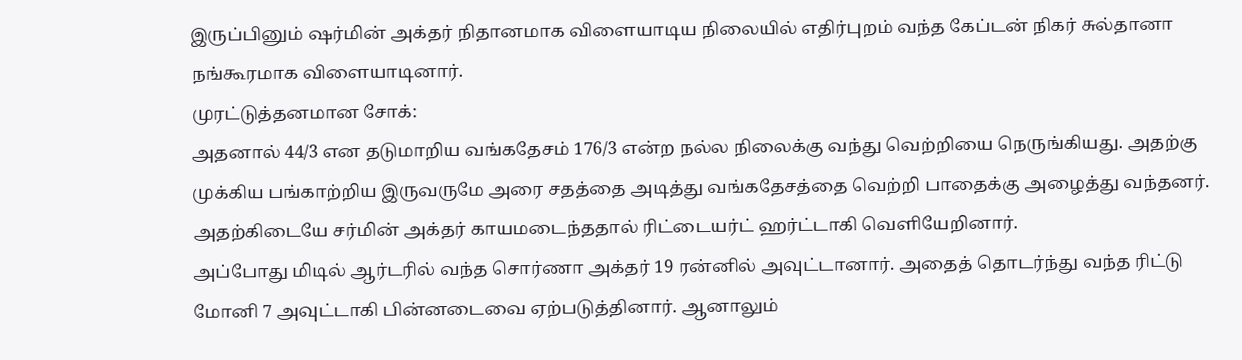இருப்பினும் ஷர்மின் அக்தர் நிதானமாக விளையாடிய நிலையில் எதிர்புறம் வந்த கேப்டன் நிகர் சுல்தானா நங்கூரமாக விளையாடினார்.
முரட்டுத்தனமான சோக்:
அதனால் 44/3 என தடுமாறிய வங்கதேசம் 176/3 என்ற நல்ல நிலைக்கு வந்து வெற்றியை நெருங்கியது. அதற்கு முக்கிய பங்காற்றிய இருவருமே அரை சதத்தை அடித்து வங்கதேசத்தை வெற்றி பாதைக்கு அழைத்து வந்தனர். அதற்கிடையே சர்மின் அக்தர் காயமடைந்ததால் ரிட்டையர்ட் ஹர்ட்டாகி வெளியேறினார்.
அப்போது மிடில் ஆர்டரில் வந்த சொர்ணா அக்தர் 19 ரன்னில் அவுட்டானார். அதைத் தொடர்ந்து வந்த ரிட்டு மோனி 7 அவுட்டாகி பின்னடைவை ஏற்படுத்தினார். ஆனாலும்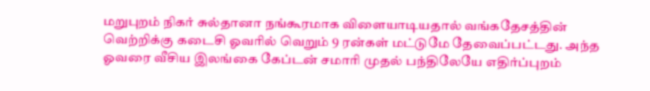மறுபுறம் நிகர் சுல்தானா நங்கூரமாக விளையாடியதால் வங்கதேசத்தின் வெற்றிக்கு கடைசி ஓவரில் வெறும் 9 ரன்கள் மட்டுமே தேவைப்பட்டது. அந்த ஓவரை வீசிய இலங்கை கேப்டன் சமாரி முதல் பந்திலேயே எதிர்ப்புறம்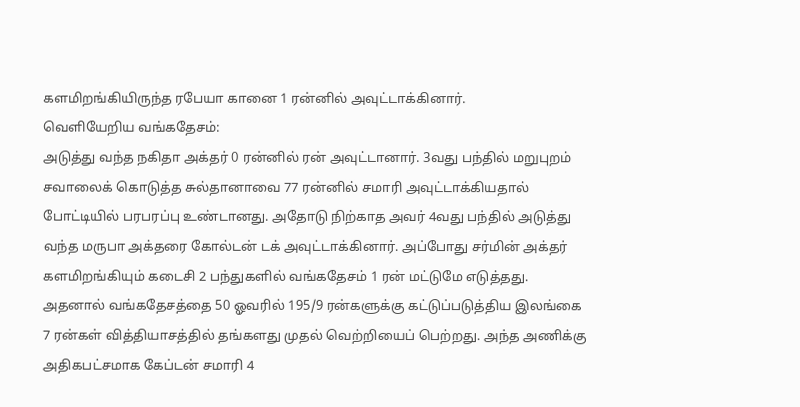களமிறங்கியிருந்த ரபேயா கானை 1 ரன்னில் அவுட்டாக்கினார்.
வெளியேறிய வங்கதேசம்:
அடுத்து வந்த நகிதா அக்தர் 0 ரன்னில் ரன் அவுட்டானார். 3வது பந்தில் மறுபுறம் சவாலைக் கொடுத்த சுல்தானாவை 77 ரன்னில் சமாரி அவுட்டாக்கியதால் போட்டியில் பரபரப்பு உண்டானது. அதோடு நிற்காத அவர் 4வது பந்தில் அடுத்து வந்த மருபா அக்தரை கோல்டன் டக் அவுட்டாக்கினார். அப்போது சர்மின் அக்தர் களமிறங்கியும் கடைசி 2 பந்துகளில் வங்கதேசம் 1 ரன் மட்டுமே எடுத்தது.
அதனால் வங்கதேசத்தை 50 ஓவரில் 195/9 ரன்களுக்கு கட்டுப்படுத்திய இலங்கை 7 ரன்கள் வித்தியாசத்தில் தங்களது முதல் வெற்றியைப் பெற்றது. அந்த அணிக்கு அதிகபட்சமாக கேப்டன் சமாரி 4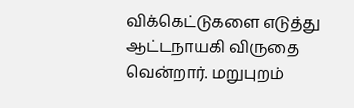விக்கெட்டுகளை எடுத்து ஆட்டநாயகி விருதை வென்றார். மறுபுறம்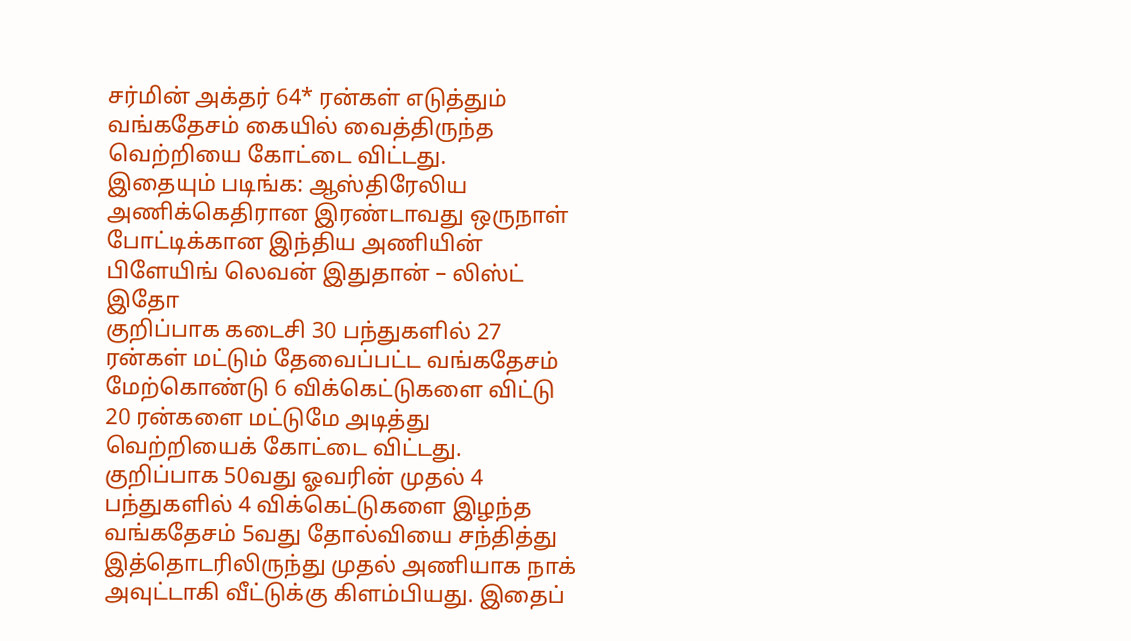சர்மின் அக்தர் 64* ரன்கள் எடுத்தும் வங்கதேசம் கையில் வைத்திருந்த வெற்றியை கோட்டை விட்டது.
இதையும் படிங்க: ஆஸ்திரேலிய அணிக்கெதிரான இரண்டாவது ஒருநாள் போட்டிக்கான இந்திய அணியின் பிளேயிங் லெவன் இதுதான் – லிஸ்ட் இதோ
குறிப்பாக கடைசி 30 பந்துகளில் 27 ரன்கள் மட்டும் தேவைப்பட்ட வங்கதேசம் மேற்கொண்டு 6 விக்கெட்டுகளை விட்டு 20 ரன்களை மட்டுமே அடித்து வெற்றியைக் கோட்டை விட்டது. குறிப்பாக 50வது ஓவரின் முதல் 4 பந்துகளில் 4 விக்கெட்டுகளை இழந்த வங்கதேசம் 5வது தோல்வியை சந்தித்து இத்தொடரிலிருந்து முதல் அணியாக நாக் அவுட்டாகி வீட்டுக்கு கிளம்பியது. இதைப்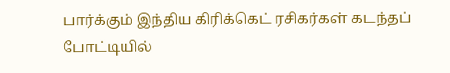பார்க்கும் இந்திய கிரிக்கெட் ரசிகர்கள் கடந்தப் போட்டியில்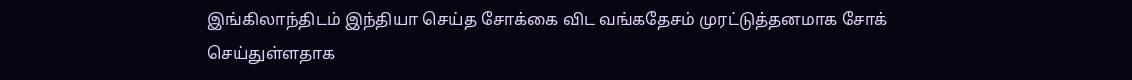இங்கிலாந்திடம் இந்தியா செய்த சோக்கை விட வங்கதேசம் முரட்டுத்தனமாக சோக் செய்துள்ளதாக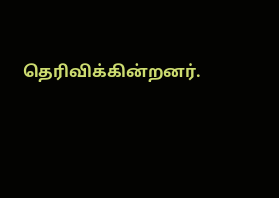தெரிவிக்கின்றனர்.